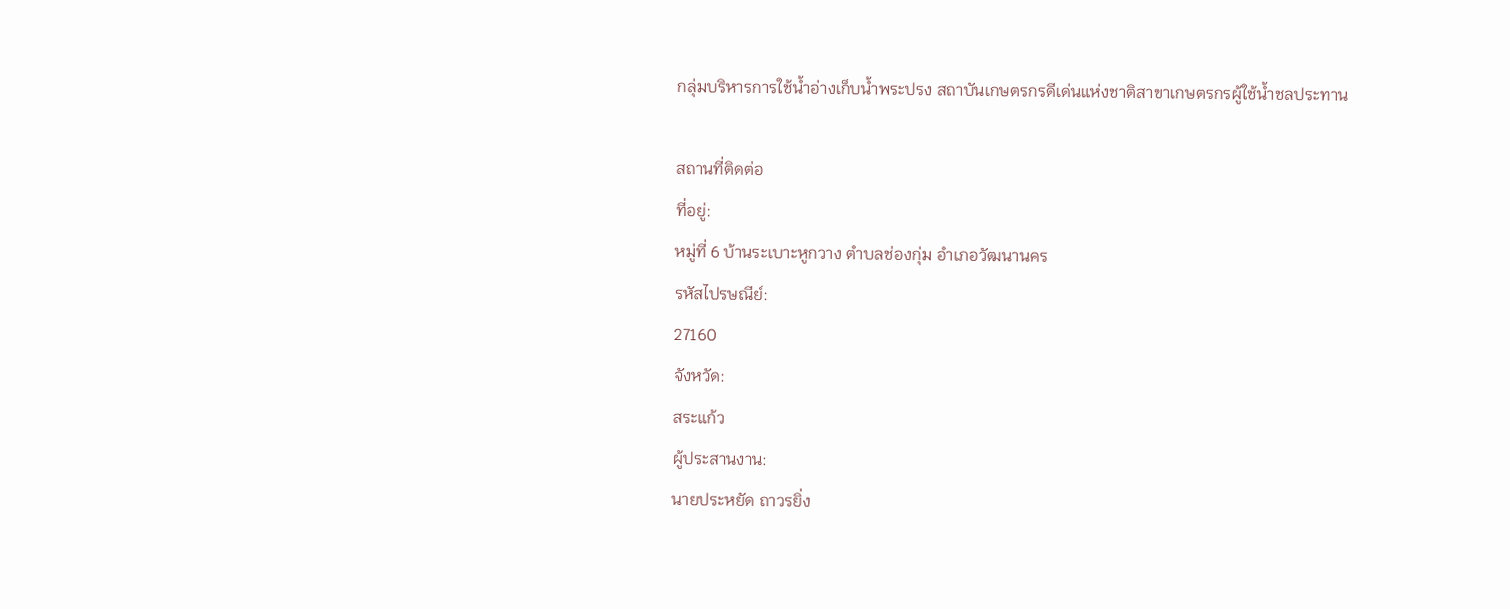กลุ่มบริหารการใช้น้ำอ่างเก็บน้ำพระปรง สถาบันเกษตรกรดีเด่นแห่งชาติสาขาเกษตรกรผู้ใช้น้ำชลประทาน

สถานที่ติดต่อ
ที่อยู่:
หมู่ที่ 6 บ้านระเบาะหูกวาง ตำบลช่องกุ่ม อำเภอวัฒนานคร
รหัสไปรษณีย์:
27160
จังหวัด:
สระแก้ว
ผู้ประสานงาน:
นายประหยัด ถาวรยิ่ง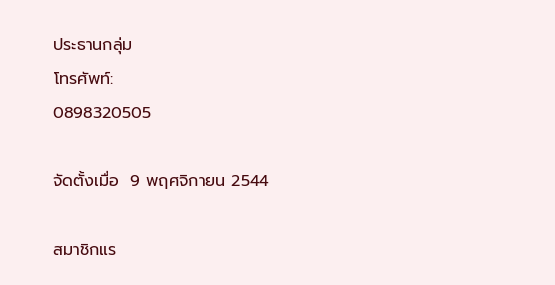ประธานกลุ่ม
โทรศัพท์:
0898320505

จัดตั้งเมื่อ  9 พฤศจิกายน 2544

สมาชิกแร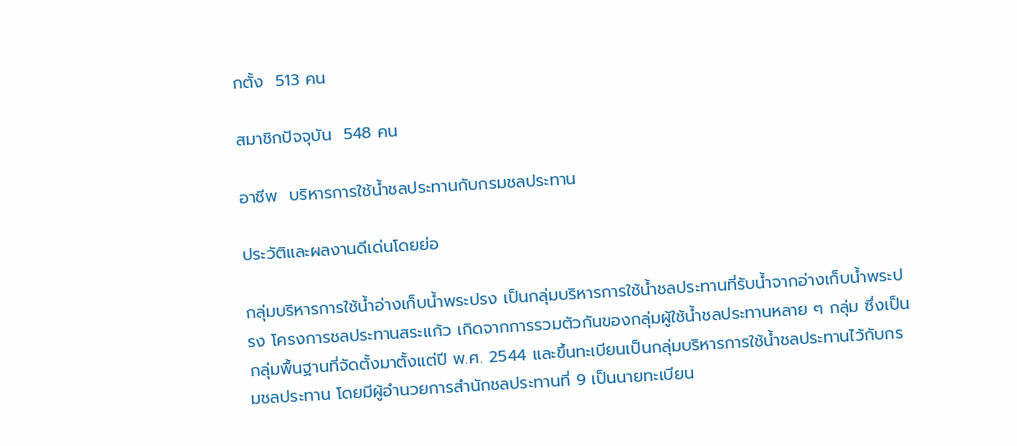กตั้ง  513 คน

สมาชิกปัจจุบัน  548 คน

อาชีพ  บริหารการใช้น้ำชลประทานกับกรมชลประทาน

ประวัติและผลงานดีเด่นโดยย่อ

กลุ่มบริหารการใช้น้ำอ่างเก็บน้ำพระปรง เป็นกลุ่มบริหารการใช้น้ำชลประทานที่รับน้ำจากอ่างเก็บน้ำพระปรง โครงการชลประทานสระแก้ว เกิดจากการรวมตัวกันของกลุ่มผู้ใช้น้ำชลประทานหลาย ๆ กลุ่ม ซึ่งเป็นกลุ่มพื้นฐานที่จัดตั้งมาตั้งแต่ปี พ.ศ. 2544 และขึ้นทะเบียนเป็นกลุ่มบริหารการใช้น้ำชลประทานไว้กับกรมชลประทาน โดยมีผู้อำนวยการสำนักชลประทานที่ 9 เป็นนายทะเบียน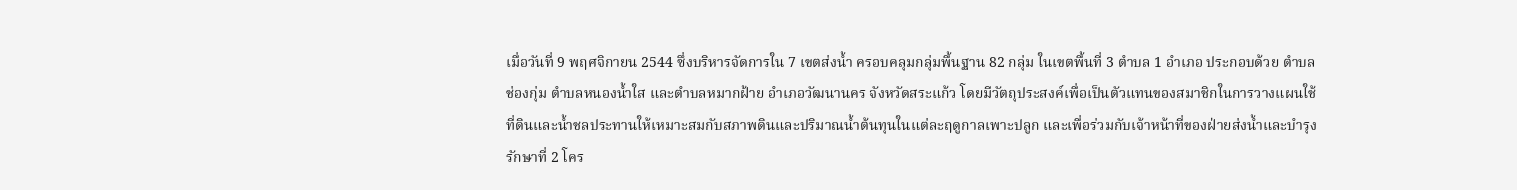เมื่อวันที่ 9 พฤศจิกายน 2544 ซึ่งบริหารจัดการใน 7 เขตส่งน้ำ ครอบคลุมกลุ่มพื้นฐาน 82 กลุ่ม ในเขตพื้นที่ 3 ตำบล 1 อำเภอ ประกอบด้วย ตำบลช่องกุ่ม ตำบลหนองน้ำใส และตำบลหมากฝ้าย อำเภอวัฒนานคร จังหวัดสระแก้ว โดยมีวัตถุประสงค์เพื่อเป็นตัวแทนของสมาชิกในการวางแผนใช้ที่ดินและน้ำชลประทานให้เหมาะสมกับสภาพดินและปริมาณน้ำต้นทุนในแต่ละฤดูกาลเพาะปลูก และเพื่อร่วมกับเจ้าหน้าที่ของฝ่ายส่งน้ำและบำรุงรักษาที่ 2 โคร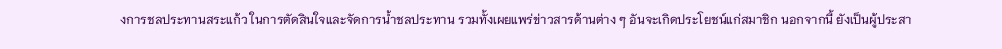งการชลประทานสระแก้ว ในการตัดสินใจและจัดการน้ำชลประทาน รวมทั้งเผยแพร่ข่าวสารด้านต่าง ๆ อันจะเกิดประโยชน์แก่สมาชิก นอกจากนี้ ยังเป็นผู้ประสา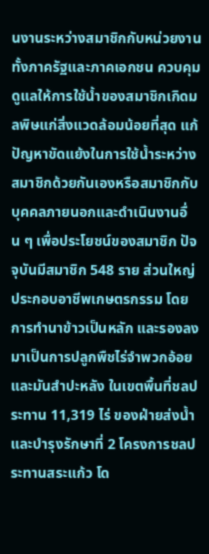นงานระหว่างสมาชิกกับหน่วยงานทั้งภาครัฐและภาคเอกชน ควบคุมดูแลให้การใช้น้ำของสมาชิกเกิดมลพิษแก่สิ่งแวดล้อมน้อยที่สุด แก้ปัญหาขัดแย้งในการใช้น้ำระหว่างสมาชิกด้วยกันเองหรือสมาชิกกับบุคคลภายนอกและดำเนินงานอื่น ๆ เพื่อประโยชน์ของสมาชิก ปัจจุบันมีสมาชิก 548 ราย ส่วนใหญ่ประกอบอาชีพเกษตรกรรม โดยการทำนาข้าวเป็นหลัก และรองลงมาเป็นการปลูกพืชไร่จำพวกอ้อยและมันสำปะหลัง ในเขตพื้นที่ชลประทาน 11,319 ไร่ ของฝ่ายส่งน้ำและบำรุงรักษาที่ 2 โครงการชลประทานสระแก้ว โด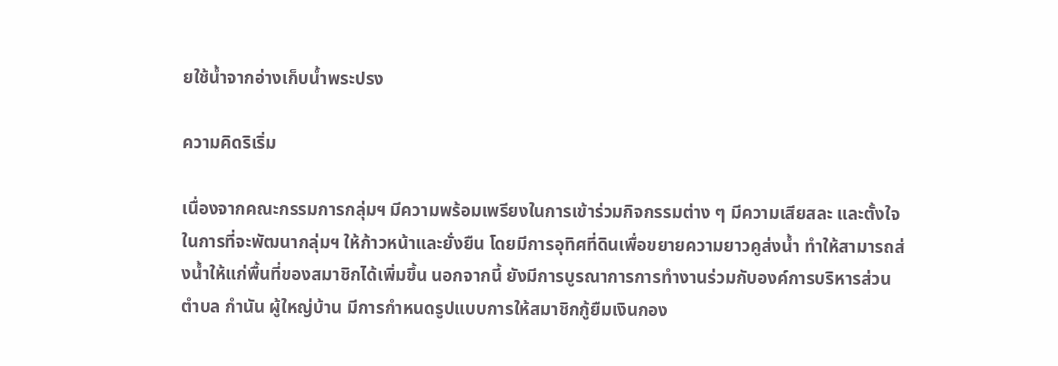ยใช้น้ำจากอ่างเก็บน้ำพระปรง

ความคิดริเริ่ม

เนื่องจากคณะกรรมการกลุ่มฯ มีความพร้อมเพรียงในการเข้าร่วมกิจกรรมต่าง ๆ มีความเสียสละ และตั้งใจในการที่จะพัฒนากลุ่มฯ ให้ก้าวหน้าและยั่งยืน โดยมีการอุทิศที่ดินเพื่อขยายความยาวคูส่งน้ำ ทำให้สามารถส่งน้ำให้แก่พื้นที่ของสมาชิกได้เพิ่มขึ้น นอกจากนี้ ยังมีการบูรณาการการทำงานร่วมกับองค์การบริหารส่วนตำบล กำนัน ผู้ใหญ่บ้าน มีการกำหนดรูปแบบการให้สมาชิกกู้ยืมเงินกอง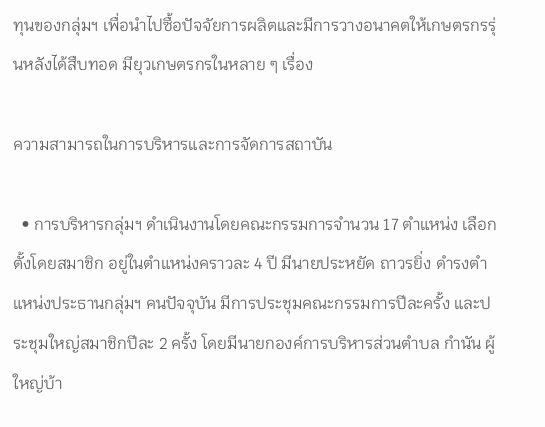ทุนของกลุ่มฯ เพื่อนำไปซื้อปัจจัยการผลิตและมีการวางอนาคตให้เกษตรกรรุ่นหลังได้สืบทอด มียุวเกษตรกรในหลาย ๆ เรื่อง

ความสามารถในการบริหารและการจัดการสถาบัน

  • การบริหารกลุ่มฯ ดำเนินงานโดยคณะกรรมการจำนวน 17 ตำแหน่ง เลือกตั้งโดยสมาชิก อยู่ในตำแหน่งคราวละ 4 ปี มีนายประหยัด ถาวรยิ่ง ดำรงตำแหน่งประธานกลุ่มฯ คนปัจจุบัน มีการประชุมคณะกรรมการปีละครั้ง และประชุมใหญ่สมาชิกปีละ 2 ครั้ง โดยมีนายกองค์การบริหารส่วนตำบล กำนัน ผู้ใหญ่บ้า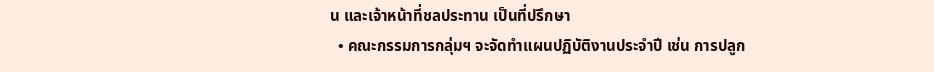น และเจ้าหน้าที่ชลประทาน เป็นที่ปรึกษา
  • คณะกรรมการกลุ่มฯ จะจัดทำแผนปฏิบัติงานประจำปี เช่น การปลูก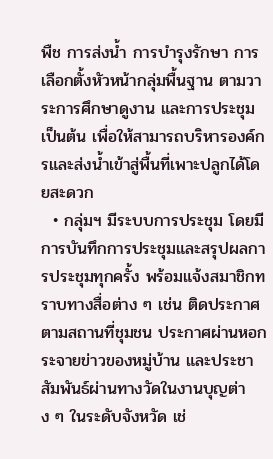พืช การส่งน้ำ การบำรุงรักษา การเลือกตั้งหัวหน้ากลุ่มพื้นฐาน ตามวาระการศึกษาดูงาน และการประชุม เป็นต้น เพื่อให้สามารถบริหารองค์กรและส่งน้ำเข้าสู่พื้นที่เพาะปลูกได้โดยสะดวก
  • กลุ่มฯ มีระบบการประชุม โดยมีการบันทึกการประชุมและสรุปผลการประชุมทุกครั้ง พร้อมแจ้งสมาชิกทราบทางสื่อต่าง ๆ เช่น ติดประกาศตามสถานที่ชุมชน ประกาศผ่านหอกระจายข่าวของหมู่บ้าน และประชาสัมพันธ์ผ่านทางวัดในงานบุญต่าง ๆ ในระดับจังหวัด เช่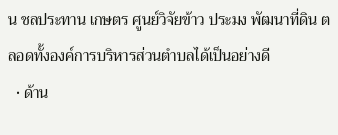น ชลประทาน เกษตร ศูนย์วิจัยข้าว ประมง พัฒนาที่ดิน ตลอดทั้งองค์การบริหารส่วนตำบลได้เป็นอย่างดี
  • ด้าน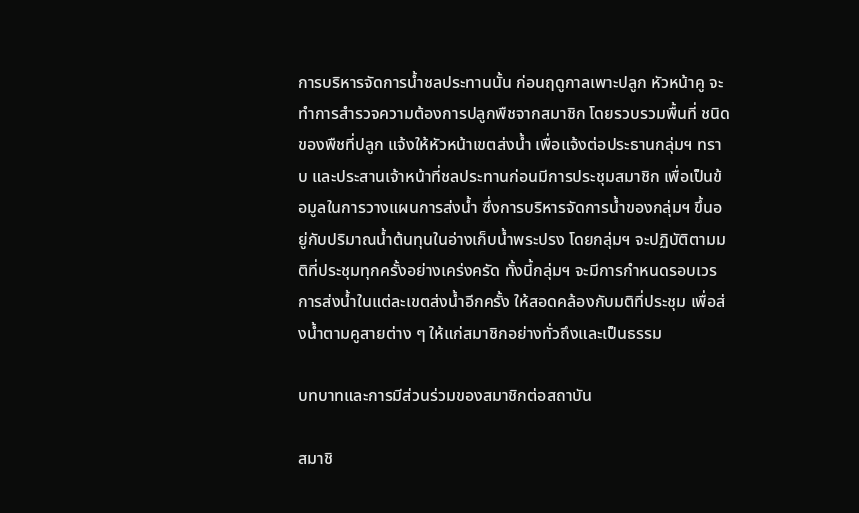การบริหารจัดการน้ำชลประทานนั้น ก่อนฤดูกาลเพาะปลูก หัวหน้าคู จะทำการสำรวจความต้องการปลูกพืชจากสมาชิก โดยรวบรวมพื้นที่ ชนิดของพืชที่ปลูก แจ้งให้หัวหน้าเขตส่งน้ำ เพื่อแจ้งต่อประธานกลุ่มฯ ทราบ และประสานเจ้าหน้าที่ชลประทานก่อนมีการประชุมสมาชิก เพื่อเป็นข้อมูลในการวางแผนการส่งน้ำ ซึ่งการบริหารจัดการน้ำของกลุ่มฯ ขึ้นอยู่กับปริมาณน้ำต้นทุนในอ่างเก็บน้ำพระปรง โดยกลุ่มฯ จะปฏิบัติตามมติที่ประชุมทุกครั้งอย่างเคร่งครัด ทั้งนี้กลุ่มฯ จะมีการกำหนดรอบเวรการส่งน้ำในแต่ละเขตส่งน้ำอีกครั้ง ให้สอดคล้องกับมติที่ประชุม เพื่อส่งน้ำตามคูสายต่าง ๆ ให้แก่สมาชิกอย่างทั่วถึงและเป็นธรรม

บทบาทและการมีส่วนร่วมของสมาชิกต่อสถาบัน

สมาชิ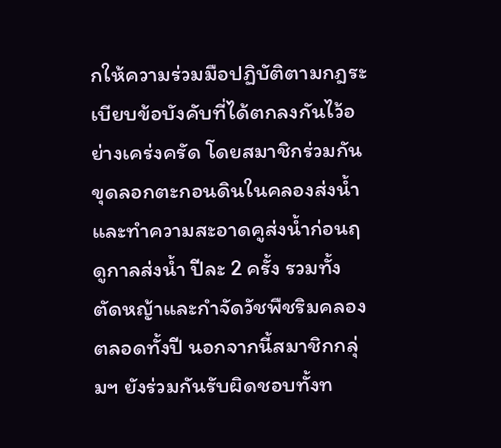กให้ความร่วมมือปฏิบัติตามกฎระเบียบข้อบังคับที่ได้ตกลงกันไว้อย่างเคร่งครัด โดยสมาชิกร่วมกันขุดลอกตะกอนดินในคลองส่งน้ำ และทำความสะอาดคูส่งน้ำก่อนฤดูกาลส่งน้ำ ปีละ 2 ครั้ง รวมทั้งตัดหญ้าและกำจัดวัชพืชริมคลองตลอดทั้งปี นอกจากนี้สมาชิกกลุ่มฯ ยังร่วมกันรับผิดชอบทั้งท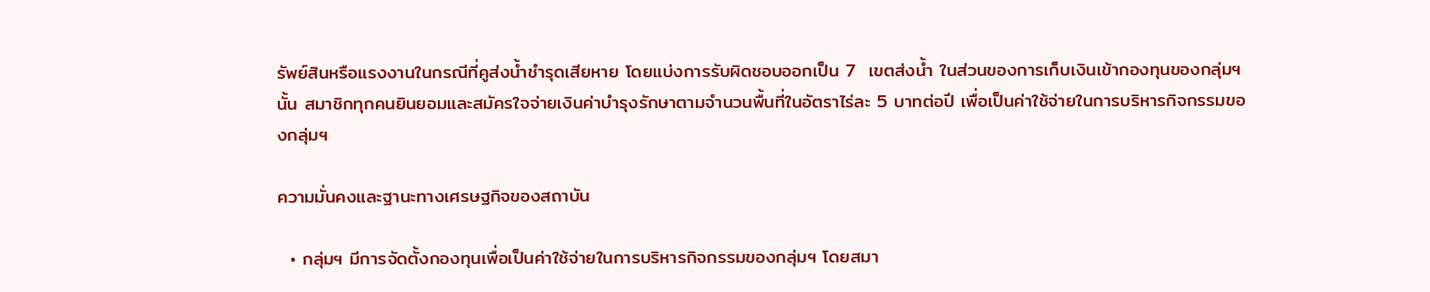รัพย์สินหรือแรงงานในกรณีที่คูส่งน้ำชำรุดเสียหาย โดยแบ่งการรับผิดชอบออกเป็น 7  เขตส่งน้ำ ในส่วนของการเก็บเงินเข้ากองทุนของกลุ่มฯ นั้น สมาชิกทุกคนยินยอมและสมัครใจจ่ายเงินค่าบำรุงรักษาตามจำนวนพื้นที่ในอัตราไร่ละ 5 บาทต่อปี เพื่อเป็นค่าใช้จ่ายในการบริหารกิจกรรมของกลุ่มฯ

ความมั่นคงและฐานะทางเศรษฐกิจของสถาบัน

  • กลุ่มฯ มีการจัดตั้งกองทุนเพื่อเป็นค่าใช้จ่ายในการบริหารกิจกรรมของกลุ่มฯ โดยสมา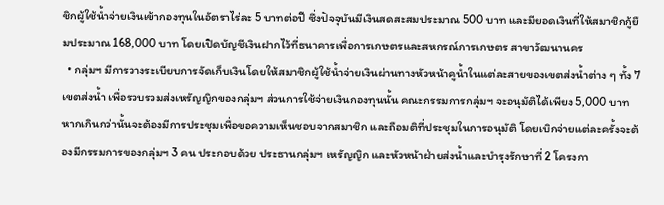ชิกผู้ใช้น้ำจ่ายเงินเข้ากองทุนในอัตราไร่ละ 5 บาทต่อปี ซึ่งปัจจุบันมีเงินสดสะสมประมาณ 500 บาท และมียอดเงินที่ให้สมาชิกกู้ยืมประมาณ 168,000 บาท โดยเปิดบัญชีเงินฝากไว้ที่ธนาคารเพื่อการเกษตรและสหกรณ์การเกษตร สาขาวัฒนานคร
  • กลุ่มฯ มีการวางระเบียบการจัดเก็บเงินโดยให้สมาชิกผู้ใช้น้ำจ่ายเงินผ่านทางหัวหน้าคูน้ำในแต่ละสายของเขตส่งน้ำต่าง ๆ ทั้ง 7 เขตส่งน้ำ เพื่อรวบรวมส่งเหรัญญิกของกลุ่มฯ ส่วนการใช้จ่ายเงินกองทุนนั้น คณะกรรมการกลุ่มฯ จะอนุมัติได้เพียง 5,000 บาท หากเกินกว่านั้นจะต้องมีการประชุมเพื่อขอความเห็นชอบจากสมาชิก และถือมติที่ประชุมในการอนุมัติ โดยเบิกจ่ายแต่ละครั้งจะต้องมีกรรมการของกลุ่มฯ 3 คน ประกอบด้วย ประธานกลุ่มฯ เหรัญญิก และหัวหน้าฝ่ายส่งน้ำและบำรุงรักษาที่ 2 โครงกา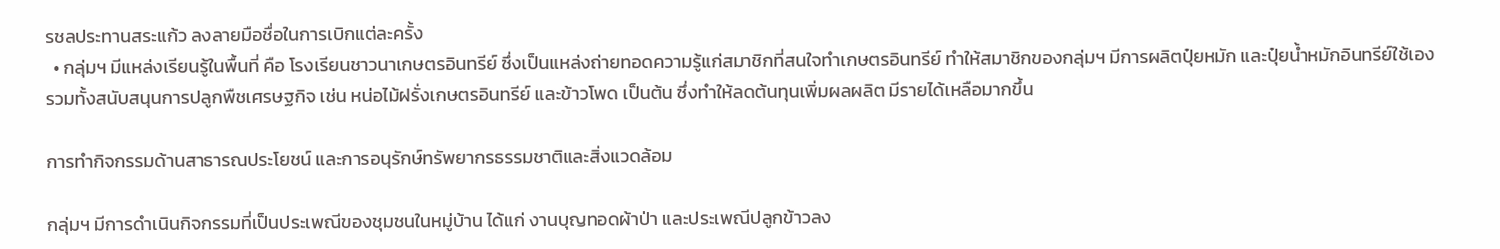รชลประทานสระแก้ว ลงลายมือชื่อในการเบิกแต่ละครั้ง
  • กลุ่มฯ มีแหล่งเรียนรู้ในพื้นที่ คือ โรงเรียนชาวนาเกษตรอินทรีย์ ซึ่งเป็นแหล่งถ่ายทอดความรู้แก่สมาชิกที่สนใจทำเกษตรอินทรีย์ ทำให้สมาชิกของกลุ่มฯ มีการผลิตปุ๋ยหมัก และปุ๋ยน้ำหมักอินทรีย์ใช้เอง รวมทั้งสนับสนุนการปลูกพืชเศรษฐกิจ เช่น หน่อไม้ฝรั่งเกษตรอินทรีย์ และข้าวโพด เป็นต้น ซึ่งทำให้ลดต้นทุนเพิ่มผลผลิต มีรายได้เหลือมากขึ้น

การทำกิจกรรมด้านสาธารณประโยชน์ และการอนุรักษ์ทรัพยากรธรรมชาติและสิ่งแวดล้อม

กลุ่มฯ มีการดำเนินกิจกรรมที่เป็นประเพณีของชุมชนในหมู่บ้าน ได้แก่ งานบุญทอดผ้าป่า และประเพณีปลูกข้าวลง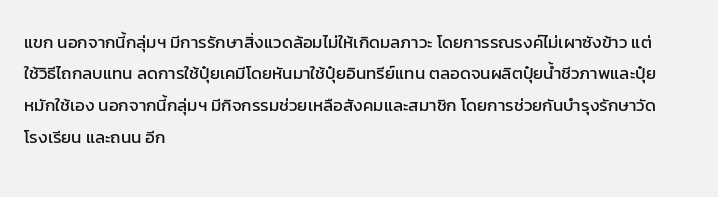แขก นอกจากนี้กลุ่มฯ มีการรักษาสิ่งแวดล้อมไม่ให้เกิดมลภาวะ โดยการรณรงค์ไม่เผาซังข้าว แต่ใช้วิธีไถกลบแทน ลดการใช้ปุ๋ยเคมีโดยหันมาใช้ปุ๋ยอินทรีย์แทน ตลอดจนผลิตปุ๋ยน้ำชีวภาพและปุ๋ยหมักใช้เอง นอกจากนี้กลุ่มฯ มีกิจกรรมช่วยเหลือสังคมและสมาชิก โดยการช่วยกันบำรุงรักษาวัด โรงเรียน และถนน อีก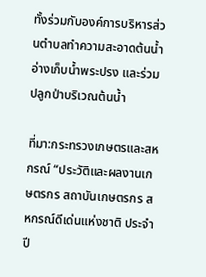ทั้งร่วมกับองค์การบริหารส่วนตำบลทำความสะอาดต้นน้ำอ่างเก็บน้ำพระปรง และร่วมปลูกป่าบริเวณต้นน้ำ

ที่มา:กระทรวงเกษตรและสหกรณ์ “ประวัติและผลงานเกษตรกร สถาบันเกษตรกร สหกรณ์ดีเด่นแห่งชาติ ประจำปี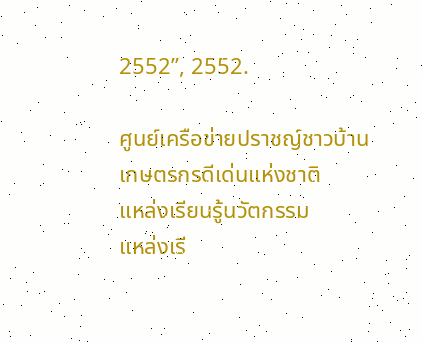2552”, 2552.

ศูนย์เครือข่ายปราชญ์ชาวบ้าน
เกษตรกรดีเด่นแห่งชาติ
แหล่งเรียนรู้นวัตกรรม
แหล่งเรี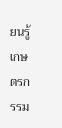ยนรู้เกษตรกรรม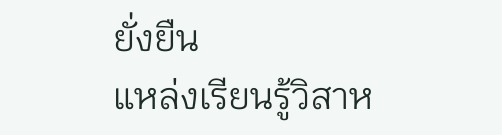ยั่งยืน
แหล่งเรียนรู้วิสาห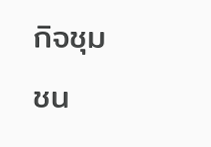กิจชุมชน